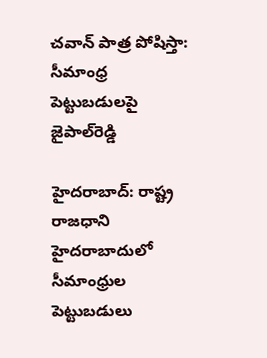చవాన్ పాత్ర పోషిస్తా: సీమాంధ్ర పెట్టుబడులపై జైపాల్‌రెడ్డి

హైదరాబాద్: రాష్ట్ర రాజధాని హైదరాబాదులో సీమాంధ్రుల పెట్టుబడులు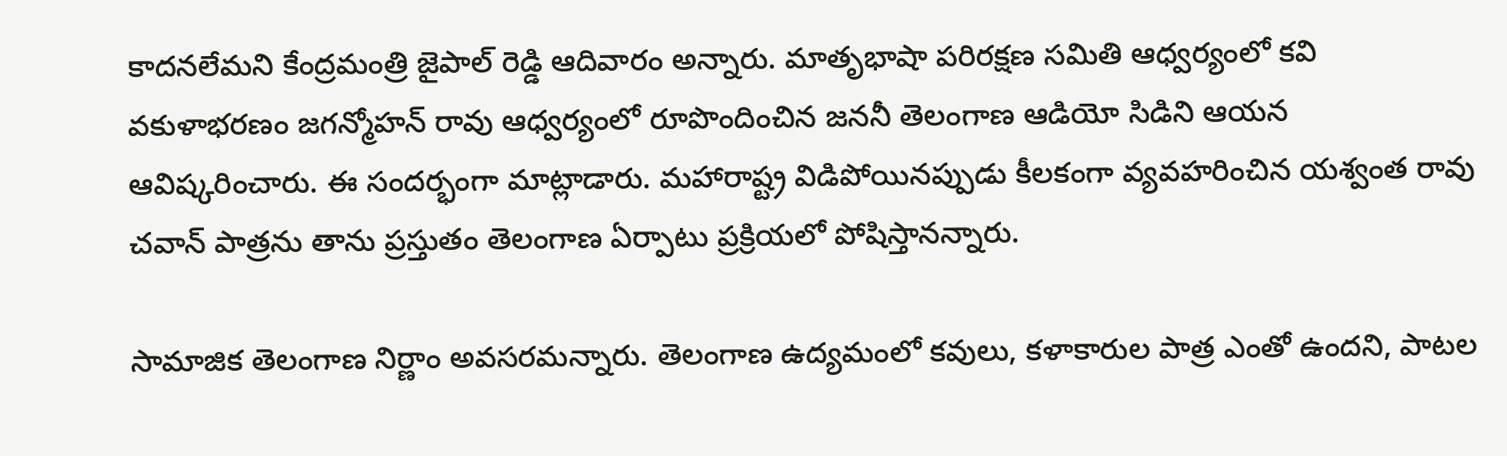కాదనలేమని కేంద్రమంత్రి జైపాల్ రెడ్డి ఆదివారం అన్నారు. మాతృభాషా పరిరక్షణ సమితి ఆధ్వర్యంలో కవి వకుళాభరణం జగన్మోహన్ రావు ఆధ్వర్యంలో రూపొందించిన జననీ తెలంగాణ ఆడియో సిడిని ఆయన ఆవిష్కరించారు. ఈ సందర్భంగా మాట్లాడారు. మహారాష్ట్ర విడిపోయినప్పుడు కీలకంగా వ్యవహరించిన యశ్వంత రావు చవాన్ పాత్రను తాను ప్రస్తుతం తెలంగాణ ఏర్పాటు ప్రక్రియలో పోషిస్తానన్నారు.

సామాజిక తెలంగాణ నిర్ణాం అవసరమన్నారు. తెలంగాణ ఉద్యమంలో కవులు, కళాకారుల పాత్ర ఎంతో ఉందని, పాటల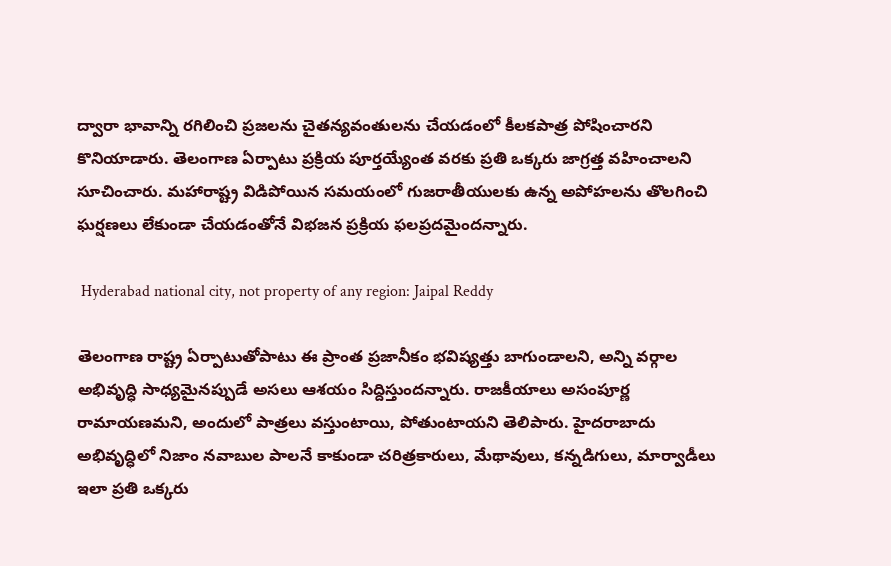ద్వారా భావాన్ని రగిలించి ప్రజలను చైతన్యవంతులను చేయడంలో కీలకపాత్ర పోషించారని కొనియాడారు. తెలంగాణ ఏర్పాటు ప్రక్రియ పూర్తయ్యేంత వరకు ప్రతి ఒక్కరు జాగ్రత్త వహించాలని సూచించారు. మహారాష్ట్ర విడిపోయిన సమయంలో గుజరాతీయులకు ఉన్న అపోహలను తొలగించి ఘర్షణలు లేకుండా చేయడంతోనే విభజన ప్రక్రియ ఫలప్రదమైందన్నారు.

 Hyderabad national city, not property of any region: Jaipal Reddy

తెలంగాణ రాష్ట్ర ఏర్పాటుతోపాటు ఈ ప్రాంత ప్రజానీకం భవిష్యత్తు బాగుండాలని, అన్ని వర్గాల అభివృద్ధి సాధ్యమైనప్పుడే అసలు ఆశయం సిద్దిస్తుందన్నారు. రాజకీయాలు అసంపూర్ణ రామాయణమని, అందులో పాత్రలు వస్తుంటాయి, పోతుంటాయని తెలిపారు. హైదరాబాదు అభివృద్ధిలో నిజాం నవాబుల పాలనే కాకుండా చరిత్రకారులు, మేథావులు, కన్నడిగులు, మార్వాడీలు ఇలా ప్రతి ఒక్కరు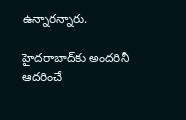ఉన్నారన్నారు.

హైదరాబాద్‌కు అందరినీ ఆదరించే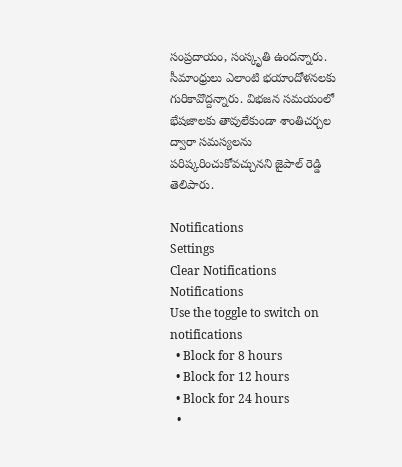సంప్రదాయం, సంస్కృతి ఉందన్నారు. సీమాంధ్రులు ఎలాంటి భయాందోళనలకు గురికావొద్దన్నారు. విభజన సమయంలో భేషజాలకు తావులేకుండా శాంతిచర్చల ద్వారా సమస్యలను పరిష్కరించుకోవచ్చునని జైపాల్ రెడ్డి తెలిపారు.

Notifications
Settings
Clear Notifications
Notifications
Use the toggle to switch on notifications
  • Block for 8 hours
  • Block for 12 hours
  • Block for 24 hours
  •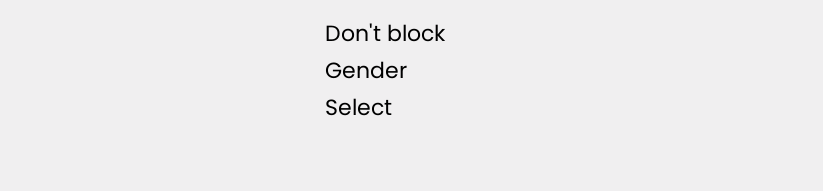Don't block
Gender
Select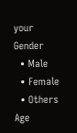your Gender
  • Male
  • Female
  • Others
Age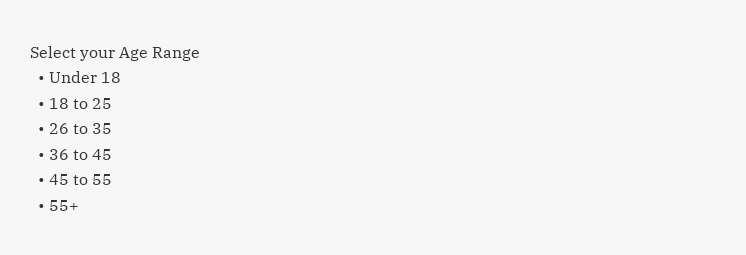Select your Age Range
  • Under 18
  • 18 to 25
  • 26 to 35
  • 36 to 45
  • 45 to 55
  • 55+